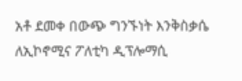አቶ ደመቀ በውጭ ግንኙነት እንቅስቃሴ ለኢኮኖሚና ፖለቲካ ዲፕሎማሲ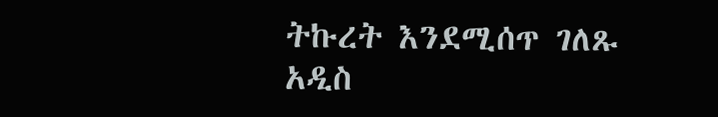ትኩረት እንደሚሰጥ ገለጹ
አዲስ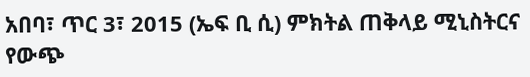አበባ፣ ጥር 3፣ 2015 (ኤፍ ቢ ሲ) ምክትል ጠቅላይ ሚኒስትርና የውጭ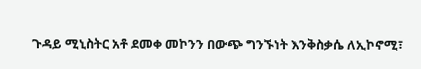ጉዳይ ሚኒስትር አቶ ደመቀ መኮንን በውጭ ግንኙነት እንቅስቃሴ ለኢኮኖሚ፣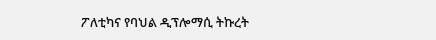ፖለቲካና የባህል ዲፕሎማሲ ትኩረት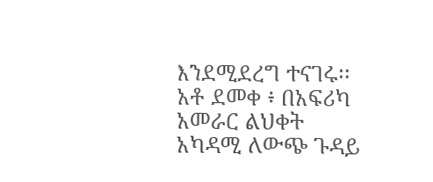እንደሚደረግ ተናገሩ፡፡
አቶ ደመቀ ፥ በአፍሪካ አመራር ልህቀት አካዳሚ ለውጭ ጉዳይ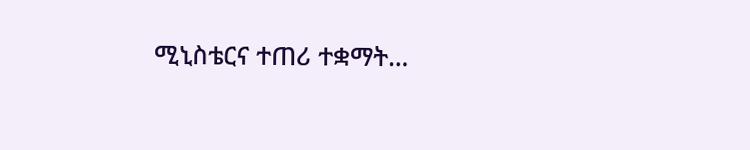ሚኒስቴርና ተጠሪ ተቋማት…